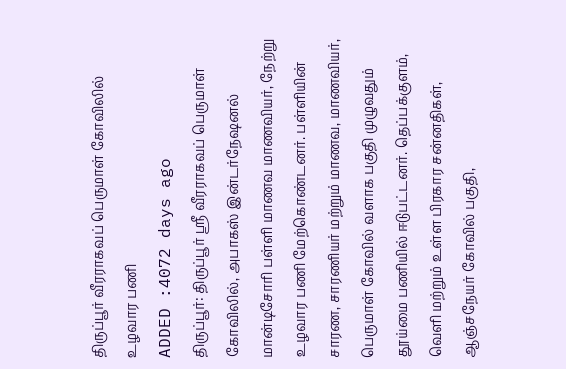திருப்பூர் வீரராகவப் பெருமாள் கோவிலில் உழவார பணி
ADDED :4072 days ago
திருப்பூர்: திருப்பூர் ஸ்ரீ வீரராகவப் பெருமாள் கோவிலில், அபாகஸ் இன்டர்நேஷனல் மான்டிசோரி பள்ளி மாணவ மாணவியர், நேற்று உழவார பணி மேற்கொண்டனர். பள்ளியின் சாரண, சாரணியர் மற்றும் மாணவ, மாணவியர், பெருமாள் கோவில் வளாக பகுதி முழுவதும் தூய்மை பணியில் ஈடுபட்டனர். தெப்பக்குளம், வெளி மற்றும் உள்ள பிரகார சன்னதிகள், ஆஞ்சநேயர் கோவில் பகுதி,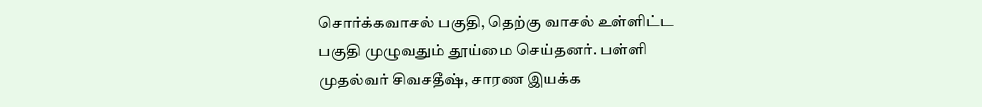சொர்க்கவாசல் பகுதி, தெற்கு வாசல் உள்ளிட்ட பகுதி முழுவதும் தூய்மை செய்தனர். பள்ளி முதல்வர் சிவசதீஷ், சாரண இயக்க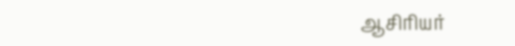ஆசிரியர்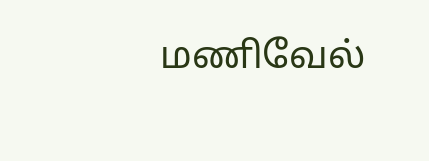மணிவேல்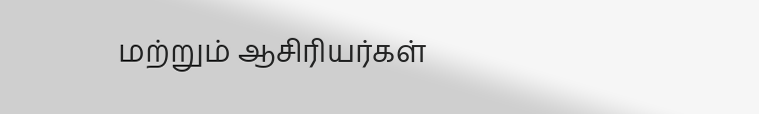மற்றும் ஆசிரியர்கள்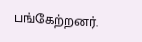பங்கேற்றனர்.